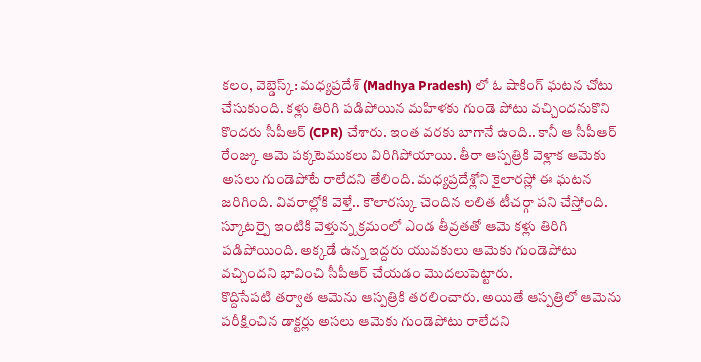కలం, వెబ్డెస్క్: మధ్యప్రదేశ్ (Madhya Pradesh) లో ఓ షాకింగ్ ఘటన చోటు చేసుకుంది. కళ్లు తిరిగి పడిపోయిన మహిళకు గుండె పోటు వచ్చిందనుకొని కొందరు సీపీఆర్ (CPR) చేశారు. ఇంత వరకు బాగానే ఉంది.. కానీ ఆ సీపీఆర్ రేంజ్కు ఆమె పక్కటెముకలు విరిగిపోయాయి. తీరా ఆస్పత్రికి వెళ్లాక ఆమెకు అసలు గుండెపోటే రాలేదని తేలింది. మధ్యప్రదేశ్లోని కైలారస్లో ఈ ఘటన జరిగింది. వివరాల్లోకి వెళ్తే.. కౌలారస్కు చెందిన లలిత టీచర్గా పని చేస్తోంది. స్కూటర్పై ఇంటికి వెళ్తున్న క్రమంలో ఎండ తీవ్రతతో ఆమె కళ్లు తిరిగి పడిపోయింది. అక్కడే ఉన్న ఇద్దరు యువకులు ఆమెకు గుండెపోటు వచ్చిందని భావించి సీపీఆర్ చేయడం మొదలుపెట్టారు.
కొద్దిసేపటి తర్వాత ఆమెను ఆస్పత్రికి తరలించారు. అయితే ఆస్పత్రిలో ఆమెను పరీక్షించిన డాక్టర్లు అసలు ఆమెకు గుండెపోటు రాలేదని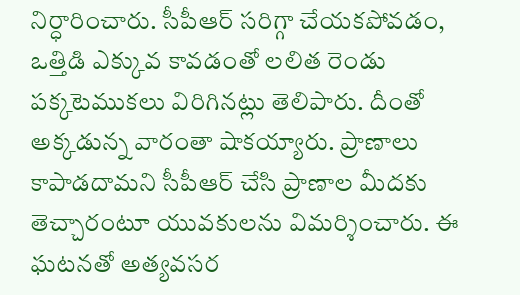నిర్ధారించారు. సీపీఆర్ సరిగ్గా చేయకపోవడం, ఒత్తిడి ఎక్కువ కావడంతో లలిత రెండు పక్కటెముకలు విరిగినట్లు తెలిపారు. దీంతో అక్కడున్న వారంతా షాకయ్యారు. ప్రాణాలు కాపాడదామని సీపీఆర్ చేసి ప్రాణాల మీదకు తెచ్చారంటూ యువకులను విమర్శించారు. ఈ ఘటనతో అత్యవసర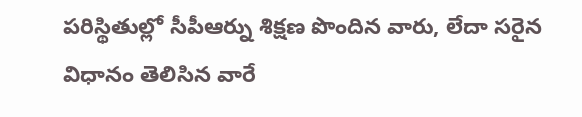పరిస్థితుల్లో సీపీఆర్ను శిక్షణ పొందిన వారు, లేదా సరైన విధానం తెలిసిన వారే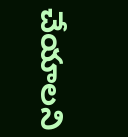చేయాలని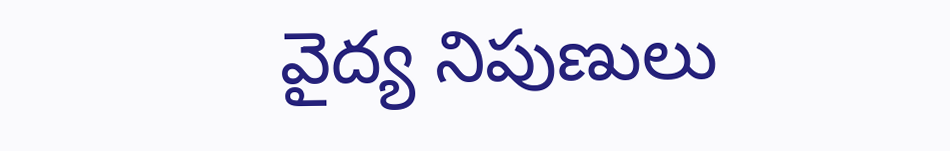వైద్య నిపుణులు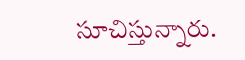సూచిస్తున్నారు.